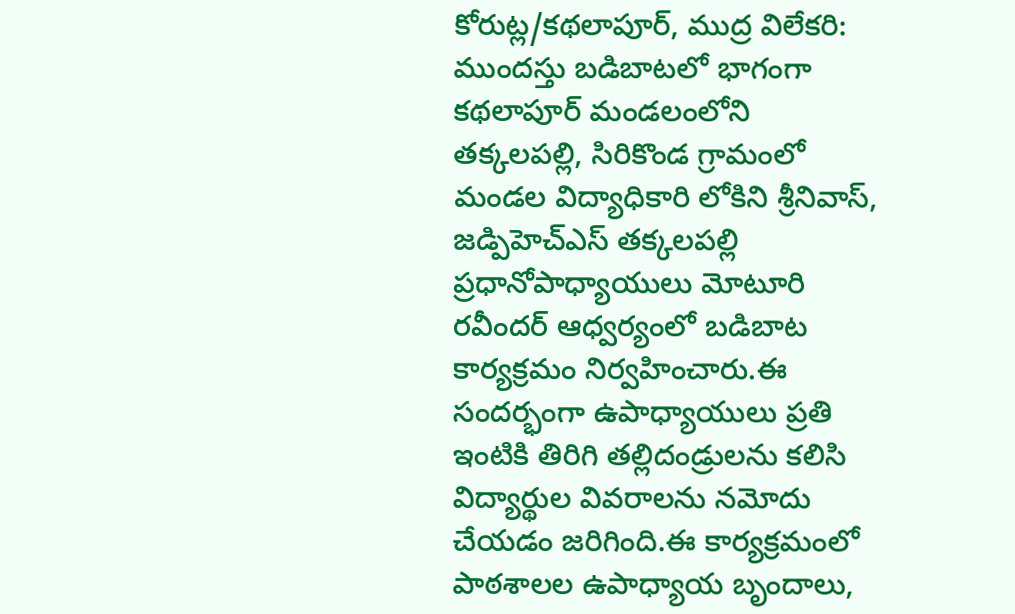కోరుట్ల/కథలాపూర్, ముద్ర విలేకరి: ముందస్తు బడిబాటలో భాగంగా కథలాపూర్ మండలంలోని తక్కలపల్లి, సిరికొండ గ్రామంలో మండల విద్యాధికారి లోకిని శ్రీనివాస్, జడ్పిహెచ్ఎస్ తక్కలపల్లి ప్రధానోపాధ్యాయులు మోటూరి రవీందర్ ఆధ్వర్యంలో బడిబాట కార్యక్రమం నిర్వహించారు.ఈ సందర్భంగా ఉపాధ్యాయులు ప్రతి ఇంటికి తిరిగి తల్లిదండ్రులను కలిసి విద్యార్థుల వివరాలను నమోదు చేయడం జరిగింది.ఈ కార్యక్రమంలో పాఠశాలల ఉపాధ్యాయ బృందాలు,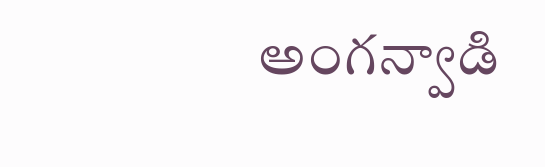అంగన్వాడి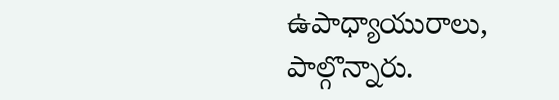ఉపాధ్యాయురాలు, పాల్గొన్నారు.